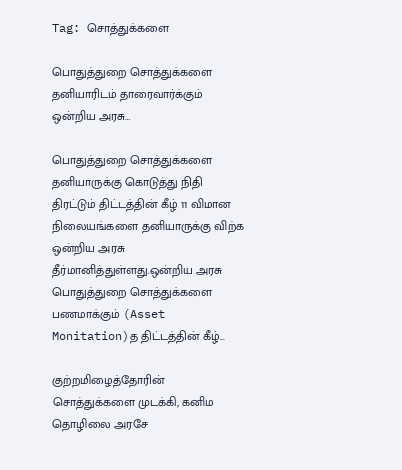Tag: சொத்துக்களை

பொதுத்துறை சொத்துக்களை தனியாரிடம் தாரைவார்க்கும் ஒன்றிய அரசு…

பொதுத்துறை சொத்துக்களை தனியாருக்கு கொடுத்து நிதி திரட்டும் திட்டத்தின் கீழ் 11 விமான நிலையங்களை தனியாருக்கு விற்க ஒன்றிய அரசு தீர்மானித்துள்ளது.ஒன்றிய அரசு பொதுத்துறை சொத்துக்களை பணமாக்கும் (Asset Monitation)த திட்டத்தின் கீழ்...

குற்றமிழைத்தோரின் சொத்துக்களை முடக்கி, கனிம தொழிலை அரசே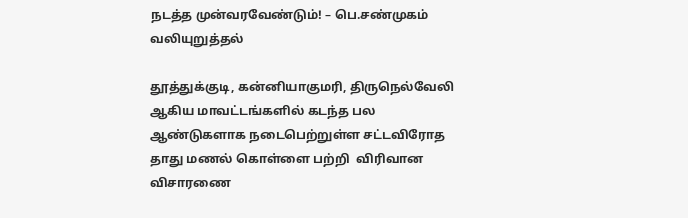நடத்த முன்வரவேண்டும்! – பெ.சண்முகம் வலியுறுத்தல்

தூத்துக்குடி, கன்னியாகுமரி, திருநெல்வேலி ஆகிய மாவட்டங்களில் கடந்த பல ஆண்டுகளாக நடைபெற்றுள்ள சட்டவிரோத தாது மணல் கொள்ளை பற்றி  விரிவான விசாரணை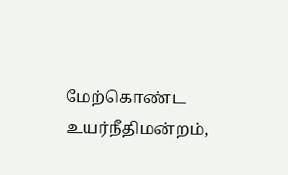மேற்கொண்ட உயர்நீதிமன்றம்,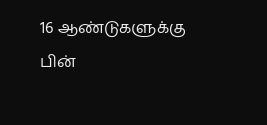16 ஆண்டுகளுக்கு பின்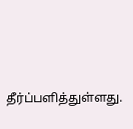தீர்ப்பளித்துள்ளது.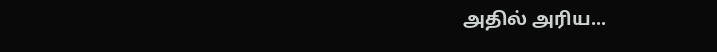அதில் அரிய...